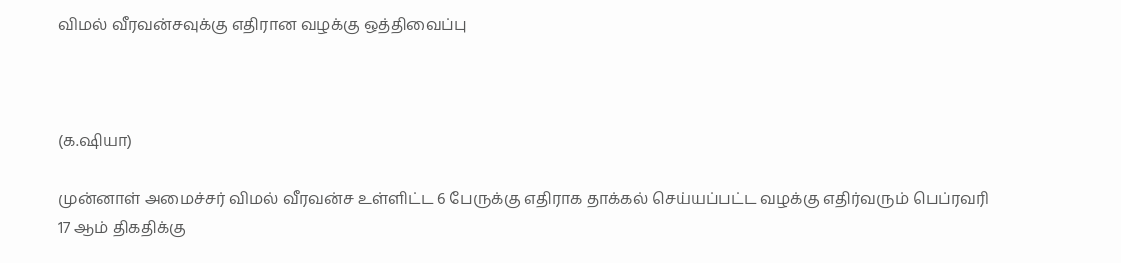விமல் வீரவன்சவுக்கு எதிரான வழக்கு ஒத்திவைப்பு



(க.ஷியா)

முன்னாள் அமைச்சர் விமல் வீரவன்ச உள்ளிட்ட 6 பேருக்கு எதிராக தாக்கல் செய்யப்பட்ட வழக்கு எதிர்வரும் பெப்ரவரி 17 ஆம் திகதிக்கு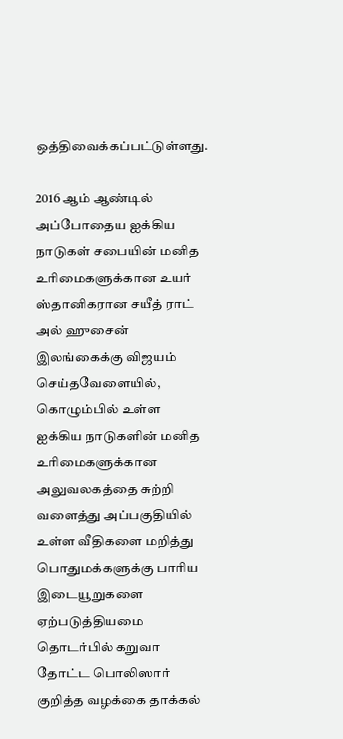ஒத்திவைக்கப்பட்டுள்ளது.

2016 ஆம் ஆண்டில் அப்போதைய ஐக்கிய நாடுகள் சபையின் மனித உரிமைகளுக்கான உயர் ஸ்தானிகரான சயீத் ராட் அல் ஹுசைன் இலங்கைக்கு விஜயம் செய்தவேளையில், கொழும்பில் உள்ள ஐக்கிய நாடுகளின் மனித உரிமைகளுக்கான அலுவலகத்தை சுற்றி வளைத்து அப்பகுதியில் உள்ள வீதிகளை மறித்து பொதுமக்களுக்கு பாரிய இடையூறுகளை ஏற்படுத்தியமை தொடர்பில் கறுவா தோட்ட பொலிஸார் குறித்த வழக்கை தாக்கல்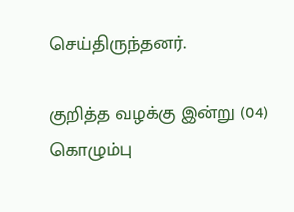செய்திருந்தனர்.

குறித்த வழக்கு இன்று (04) கொழும்பு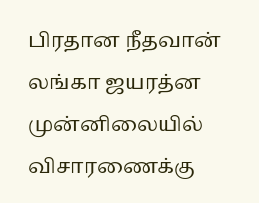பிரதான நீதவான் லங்கா ஜயரத்ன முன்னிலையில் விசாரணைக்கு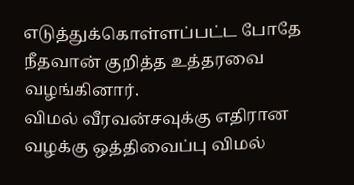எடுத்துக்கொள்ளப்பட்ட போதே நீதவான் குறித்த உத்தரவை வழங்கினார்.
விமல் வீரவன்சவுக்கு எதிரான வழக்கு ஒத்திவைப்பு விமல்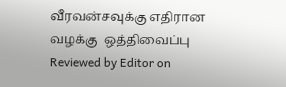வீரவன்சவுக்கு எதிரான வழக்கு  ஒத்திவைப்பு Reviewed by Editor on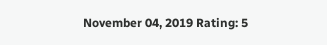November 04, 2019 Rating: 5